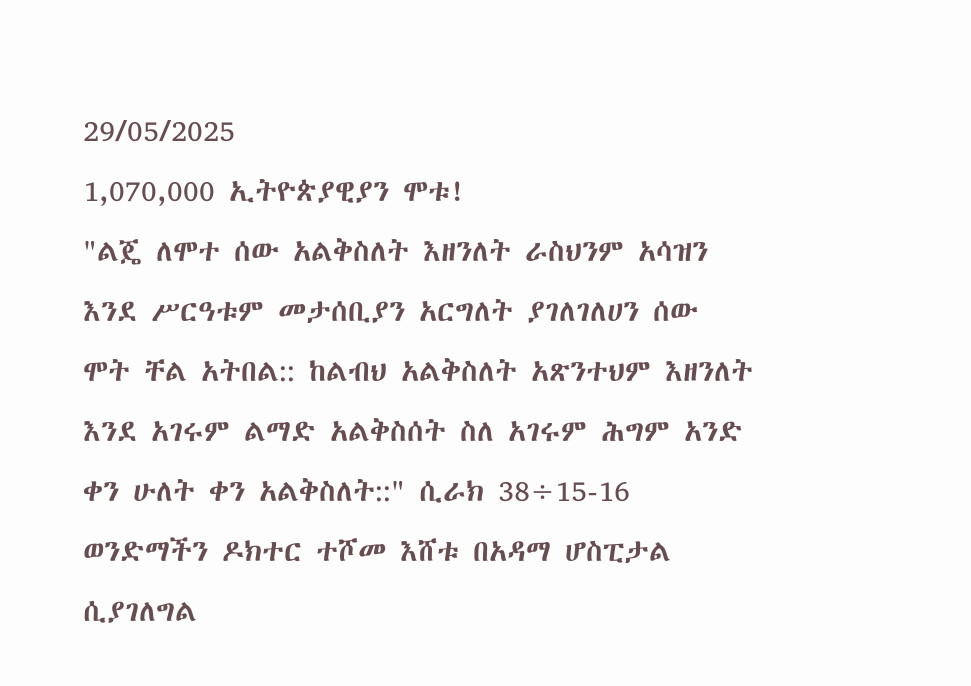29/05/2025
1,070,000 ኢትዮጵያዊያን ሞቱ!
"ልጄ ለሞተ ሰው አልቅስለት እዘንለት ራስህንም አሳዝን እንደ ሥርዓቱም መታሰቢያን አርግለት ያገለገለሀን ሰው ሞት ቸል አትበል:: ከልብህ አልቅስለት አጽንተህም እዘንለት እንደ አገሩም ልማድ አልቅስሰት ስለ አገሩም ሕግም አንድ ቀን ሁለት ቀን አልቅስለት::" ሲራክ 38÷15-16
ወንድማችን ዶክተር ተሾመ እሸቱ በአዳማ ሆስፒታል ሲያገለግል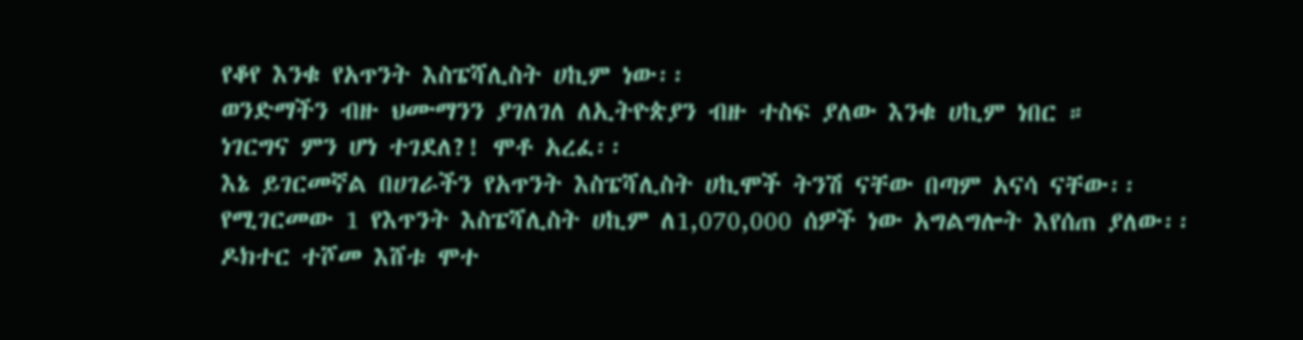የቆየ እንቁ የአጥንት እስፔሻሊስት ሀኪም ነው፡፡
ወንድማችን ብዙ ህሙማንን ያገለገለ ለኢትዮጵያን ብዙ ተስፍ ያለው እንቁ ሀኪም ነበር ።
ነገርግና ምን ሆነ ተገደለ?! ሞቶ አረፈ፡፡
እኔ ይገርመኛል በሀገራችን የአጥንት እስፔሻሊስት ሀኪሞች ትንሽ ናቸው በጣም አናሳ ናቸው፡፡
የሚገርመው 1 የእጥንት እስፔሻሊስት ሀኪም ለ1,070,000 ሰዎች ነው አግልግሎት እየሰጠ ያለው፡፡
ዶክተር ተሾመ እሸቱ ሞተ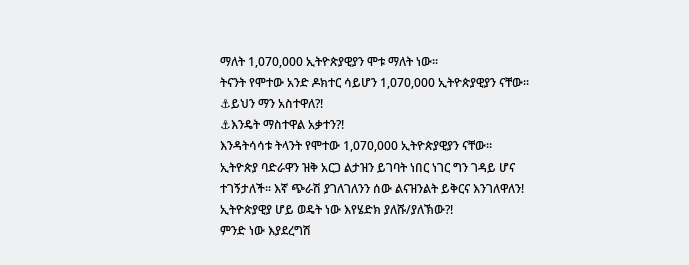ማለት 1,070,000 ኢትዮጵያዊያን ሞቱ ማለት ነው፡፡
ትናንት የሞተው አንድ ዶክተር ሳይሆን 1,070,000 ኢትዮጵያዊያን ናቸው፡፡
⚓ይህን ማን አስተዋለ?!
⚓እንዴት ማስተዋል አቃተን?!
እንዳትሳሳቱ ትላንት የሞተው 1,070,000 ኢትዮጵያዊያን ናቸው።
ኢትዮጵያ ባድራዋን ዝቅ አርጋ ልታዝን ይገባት ነበር ነገር ግን ገዳይ ሆና ተገኝታለች፡፡ እኛ ጭራሽ ያገለገለንን ሰው ልናዝንልት ይቅርና እንገለዋለን!
ኢትዮጵያዊያ ሆይ ወዴት ነው እየሄድክ ያለሹ/ያለኽው?!
ምንድ ነው እያደረግሽ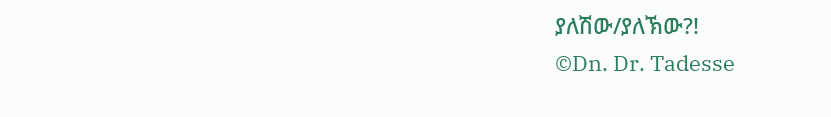ያለሽው/ያለኽው?!
©Dn. Dr. Tadesse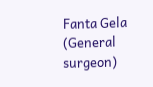Fanta Gela (General surgeon)